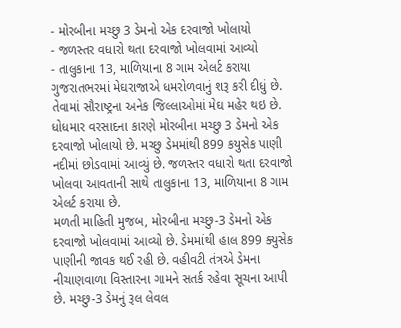- મોરબીના મચ્છુ 3 ડેમનો એક દરવાજો ખોલાયો
- જળસ્તર વધારો થતા દરવાજો ખોલવામાં આવ્યો
- તાલુકાના 13, માળિયાના 8 ગામ એલર્ટ કરાયા
ગુજરાતભરમાં મેઘરાજાએ ધમરોળવાનું શરૂ કરી દીધું છે. તેવામાં સૌરાષ્ટ્રના અનેક જિલ્લાઓમાં મેઘ મહેર થઇ છે. ધોધમાર વરસાદના કારણે મોરબીના મચ્છુ 3 ડેમનો એક દરવાજો ખોલાયો છે. મચ્છુ ડેમમાંથી 899 કયુસેક પાણી નદીમાં છોડવામાં આવ્યું છે. જળસ્તર વધારો થતા દરવાજો ખોલવા આવતાની સાથે તાલુકાના 13, માળિયાના 8 ગામ એલર્ટ કરાયા છે.
મળતી માહિતી મુજબ, મોરબીના મચ્છુ-3 ડેમનો એક દરવાજો ખોલવામાં આવ્યો છે. ડેમમાંથી હાલ 899 ક્યુસેક પાણીની જાવક થઈ રહી છે. વહીવટી તંત્રએ ડેમના નીચાણવાળા વિસ્તારના ગામને સતર્ક રહેવા સૂચના આપી છે. મચ્છુ-3 ડેમનું રૂલ લેવલ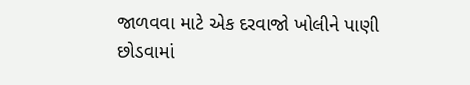જાળવવા માટે એક દરવાજો ખોલીને પાણી છોડવામાં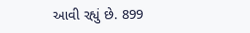આવી રહ્યું છે. 899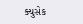ક્યુસેક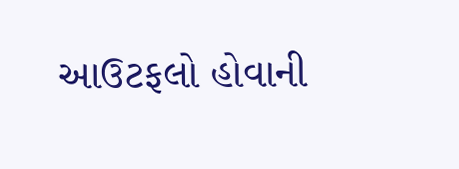આઉટફલો હોવાની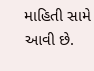માહિતી સામે આવી છે.